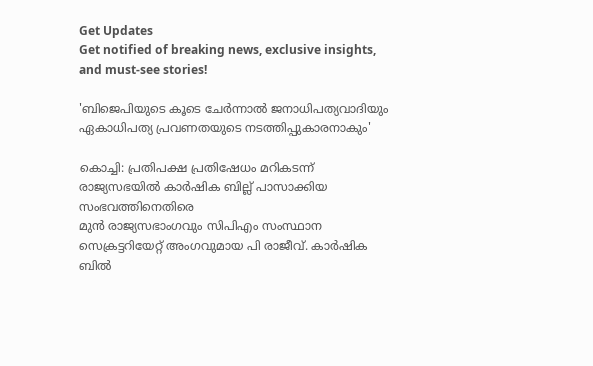Get Updates
Get notified of breaking news, exclusive insights, and must-see stories!

'ബിജെപിയുടെ കൂടെ ചേര്‍ന്നാല്‍ ജനാധിപത്യവാദിയും ഏകാധിപത്യ പ്രവണതയുടെ നടത്തിപ്പുകാരനാകും'

കൊച്ചി: പ്രതിപക്ഷ പ്രതിഷേധം മറികടന്ന് രാജ്യസഭയില്‍ കാര്‍ഷിക ബില്ല് പാസാക്കിയ സംഭവത്തിനെതിരെ
മുന്‍ രാജ്യസഭാംഗവും സിപിഎം സംസ്ഥാന സെക്രട്ടറിയേറ്റ് അംഗവുമായ പി രാജീവ്. കാര്‍ഷിക ബില്‍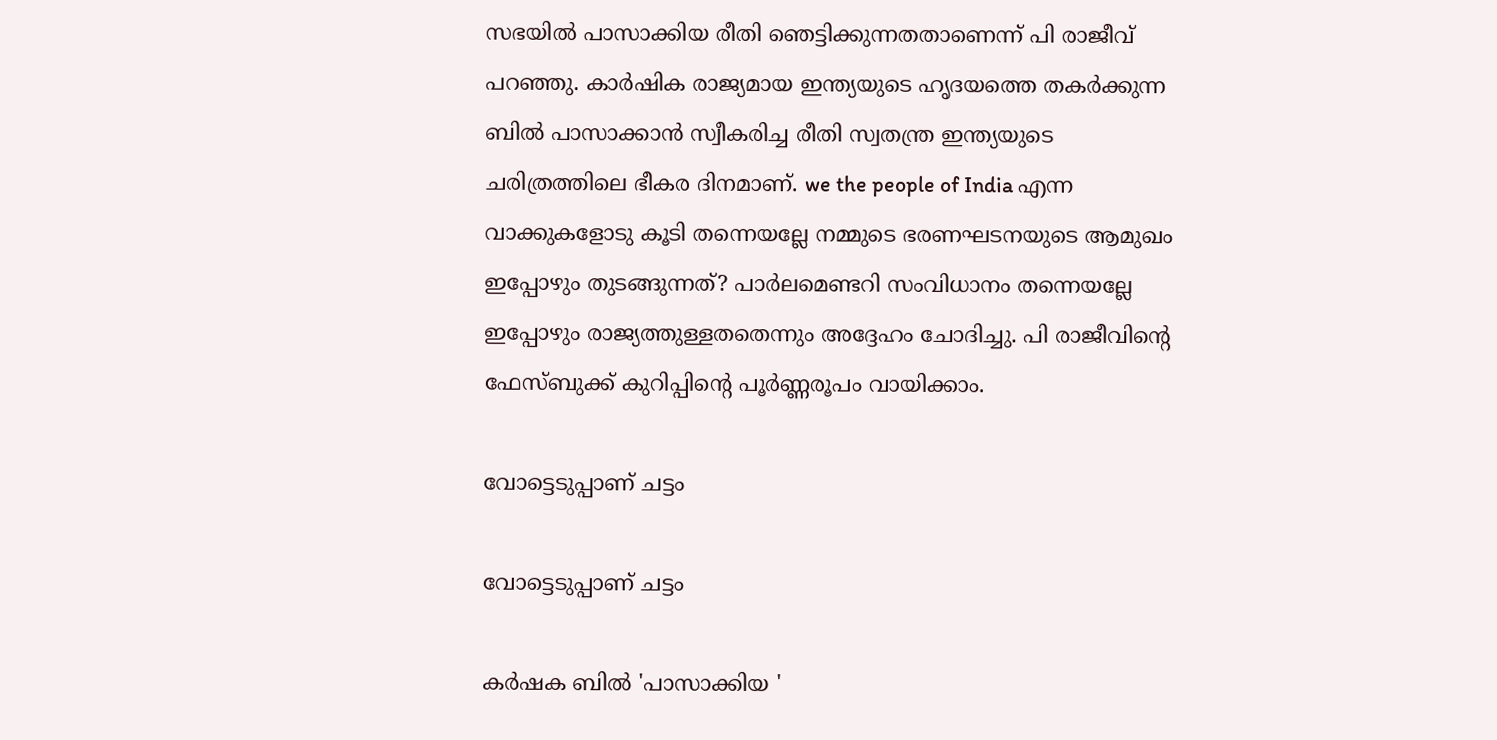സഭയില്‍ പാസാക്കിയ രീതി ഞെട്ടിക്കുന്നതതാണെന്ന് പി രാജീവ് പറഞ്ഞു. കാര്‍ഷിക രാജ്യമായ ഇന്ത്യയുടെ ഹൃദയത്തെ തകര്‍ക്കുന്ന ബില്‍ പാസാക്കാന്‍ സ്വീകരിച്ച രീതി സ്വതന്ത്ര ഇന്ത്യയുടെ ചരിത്രത്തിലെ ഭീകര ദിനമാണ്. we the people of India എന്ന വാക്കുകളോടു കൂടി തന്നെയല്ലേ നമ്മുടെ ഭരണഘടനയുടെ ആമുഖം ഇപ്പോഴും തുടങ്ങുന്നത്? പാര്‍ലമെണ്ടറി സംവിധാനം തന്നെയല്ലേ ഇപ്പോഴും രാജ്യത്തുള്ളതതെന്നും അദ്ദേഹം ചോദിച്ചു. പി രാജീവിന്റെ ഫേസ്ബുക്ക് കുറിപ്പിന്റെ പൂര്‍ണ്ണരൂപം വായിക്കാം.

വോട്ടെടുപ്പാണ് ചട്ടം

വോട്ടെടുപ്പാണ് ചട്ടം

കര്‍ഷക ബില്‍ 'പാസാക്കിയ '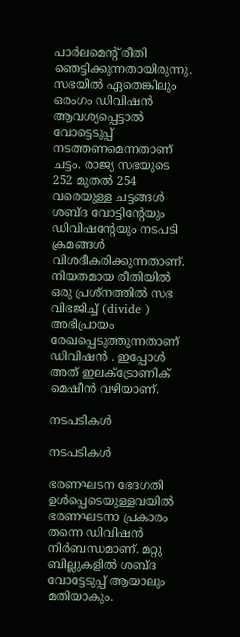പാര്‍ലമെന്റ് രീതി ഞെട്ടിക്കുന്നതായിരുന്നു. സഭയില്‍ ഏതെങ്കിലും ഒരംഗം ഡിവിഷന്‍ ആവശ്യപ്പെട്ടാല്‍ വോട്ടെടുപ്പ് നടത്തണമെന്നതാണ് ചട്ടം. രാജ്യ സഭയുടെ 252 മുതല്‍ 254 വരെയുള്ള ചട്ടങ്ങള്‍ ശബ്ദ വോട്ടിന്റേയും ഡിവിഷന്റേയും നടപടി ക്രമങ്ങള്‍ വിശദീകരിക്കുന്നതാണ്. നിയതമായ രീതിയില്‍ ഒരു പ്രശ്‌നത്തില്‍ സഭ വിഭജിച്ച് (divide ) അഭിപ്രായം രേഖപ്പെടുത്തുന്നതാണ് ഡിവിഷന്‍ . ഇപ്പോള്‍ അത് ഇലക്ട്രോണിക് മെഷീന്‍ വഴിയാണ്.

നടപടികള്‍

നടപടികള്‍

ഭരണഘടന ഭേദഗതി ഉള്‍പ്പെടെയുള്ളവയില്‍ ഭരണഘടനാ പ്രകാരം തന്നെ ഡിവിഷന്‍ നിര്‍ബന്ധമാണ്. മറ്റു ബില്ലുകളില്‍ ശബ്ദ വോട്ടേടുപ്പ് ആയാലും മതിയാകും.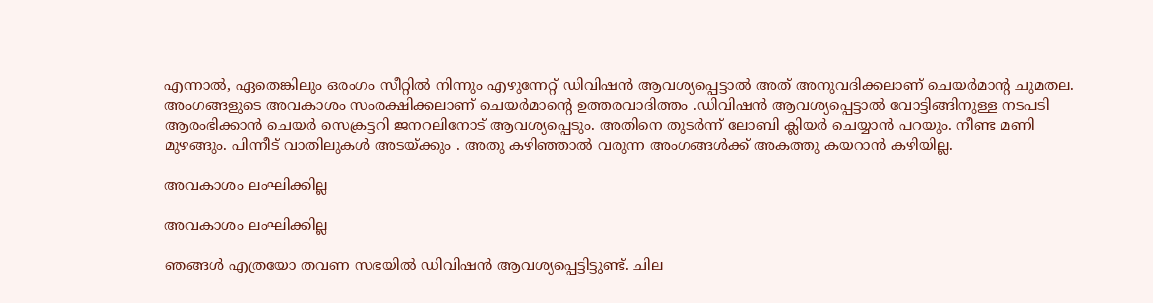എന്നാല്‍, ഏതെങ്കിലും ഒരംഗം സീറ്റില്‍ നിന്നും എഴുന്നേറ്റ് ഡിവിഷന്‍ ആവശ്യപ്പെട്ടാല്‍ അത് അനുവദിക്കലാണ് ചെയര്‍മാന്റ ചുമതല. അംഗങ്ങളുടെ അവകാശം സംരക്ഷിക്കലാണ് ചെയര്‍മാന്റെ ഉത്തരവാദിത്തം .ഡിവിഷന്‍ ആവശ്യപ്പെട്ടാല്‍ വോട്ടിങ്ങിനുള്ള നടപടി ആരംഭിക്കാന്‍ ചെയര്‍ സെക്രട്ടറി ജനറലിനോട് ആവശ്യപ്പെടും. അതിനെ തുടര്‍ന്ന് ലോബി ക്ലിയര്‍ ചെയ്യാന്‍ പറയും. നീണ്ട മണി മുഴങ്ങും. പിന്നീട് വാതിലുകള്‍ അടയ്ക്കും . അതു കഴിഞ്ഞാല്‍ വരുന്ന അംഗങ്ങള്‍ക്ക് അകത്തു കയറാന്‍ കഴിയില്ല.

അവകാശം ലംഘിക്കില്ല

അവകാശം ലംഘിക്കില്ല

ഞങ്ങള്‍ എത്രയോ തവണ സഭയില്‍ ഡിവിഷന്‍ ആവശ്യപ്പെട്ടിട്ടുണ്ട്. ചില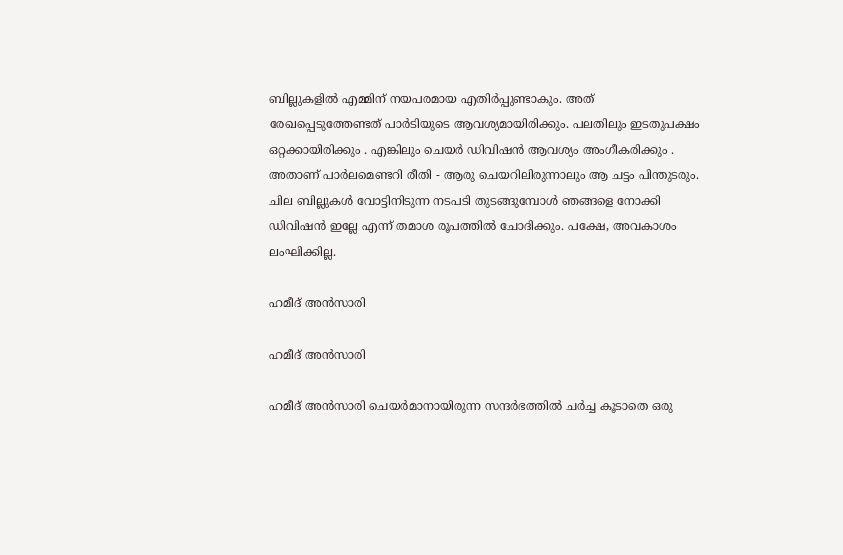ബില്ലുകളില്‍ എമ്മിന് നയപരമായ എതിര്‍പ്പുണ്ടാകും. അത് രേഖപ്പെടുത്തേണ്ടത് പാര്‍ടിയുടെ ആവശ്യമായിരിക്കും. പലതിലും ഇടതുപക്ഷം ഒറ്റക്കായിരിക്കും . എങ്കിലും ചെയര്‍ ഡിവിഷന്‍ ആവശ്യം അംഗീകരിക്കും . അതാണ് പാര്‍ലമെണ്ടറി രീതി - ആരു ചെയറിലിരുന്നാലും ആ ചട്ടം പിന്തുടരും. ചില ബില്ലുകള്‍ വോട്ടിനിടുന്ന നടപടി തുടങ്ങുമ്പോള്‍ ഞങ്ങളെ നോക്കി ഡിവിഷന്‍ ഇല്ലേ എന്ന് തമാശ രൂപത്തില്‍ ചോദിക്കും. പക്ഷേ, അവകാശം ലംഘിക്കില്ല.

ഹമീദ് അന്‍സാരി

ഹമീദ് അന്‍സാരി

ഹമീദ് അന്‍സാരി ചെയര്‍മാനായിരുന്ന സന്ദര്‍ഭത്തില്‍ ചര്‍ച്ച കൂടാതെ ഒരു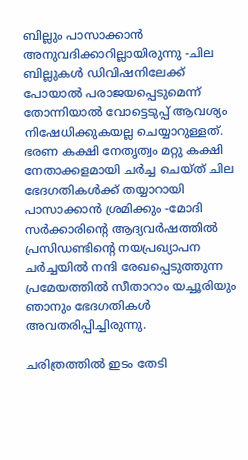ബില്ലും പാസാക്കാന്‍ അനുവദിക്കാറില്ലായിരുന്നു -ചില ബില്ലുകള്‍ ഡിവിഷനിലേക്ക് പോയാല്‍ പരാജയപ്പെടുമെന്ന് തോന്നിയാല്‍ വോട്ടെടുപ്പ് ആവശ്യം നിഷേധിക്കുകയല്ല ചെയ്യാറുള്ളത്. ഭരണ കക്ഷി നേതൃത്വം മറ്റു കക്ഷി നേതാക്കളമായി ചര്‍ച്ച ചെയ്ത് ചില ഭേദഗതികള്‍ക്ക് തയ്യാറായി പാസാക്കാന്‍ ശ്രമിക്കും -മോദി സര്‍ക്കാരിന്റെ ആദ്യവര്‍ഷത്തില്‍ പ്രസിഡണ്ടിന്റെ നയപ്രഖ്യാപന ചര്‍ച്ചയില്‍ നന്ദി രേഖപ്പെടുത്തുന്ന പ്രമേയത്തില്‍ സീതാറാം യച്ചൂരിയും ഞാനും ഭേദഗതികള്‍ അവതരിപ്പിച്ചിരുന്നു.

ചരിത്രത്തില്‍ ഇടം തേടി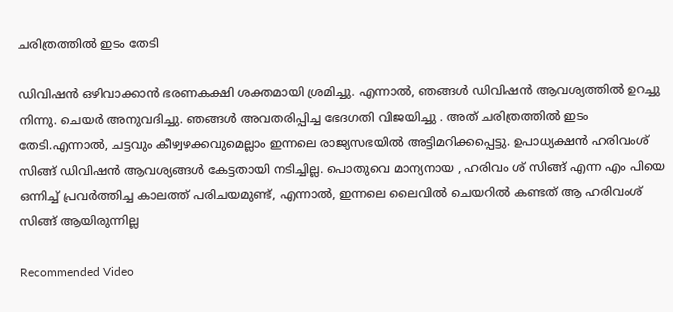ചരിത്രത്തില്‍ ഇടം തേടി

ഡിവിഷന്‍ ഒഴിവാക്കാന്‍ ഭരണകക്ഷി ശക്തമായി ശ്രമിച്ചു. എന്നാല്‍, ഞങ്ങള്‍ ഡിവിഷന്‍ ആവശ്യത്തില്‍ ഉറച്ചു നിന്നു. ചെയര്‍ അനുവദിച്ചു. ഞങ്ങള്‍ അവതരിപ്പിച്ച ഭേദഗതി വിജയിച്ചു . അത് ചരിത്രത്തില്‍ ഇടം തേടി.എന്നാല്‍, ചട്ടവും കീഴ്വഴക്കവുമെല്ലാം ഇന്നലെ രാജ്യസഭയില്‍ അട്ടിമറിക്കപ്പെട്ടു. ഉപാധ്യക്ഷന്‍ ഹരിവംശ് സിങ്ങ് ഡിവിഷന്‍ ആവശ്യങ്ങള്‍ കേട്ടതായി നടിച്ചില്ല. പൊതുവെ മാന്യനായ , ഹരിവം ശ് സിങ്ങ് എന്ന എം പിയെ ഒന്നിച്ച് പ്രവര്‍ത്തിച്ച കാലത്ത് പരിചയമുണ്ട്, എന്നാല്‍, ഇന്നലെ ലൈവില്‍ ചെയറില്‍ കണ്ടത് ആ ഹരിവംശ് സിങ്ങ് ആയിരുന്നില്ല

Recommended Video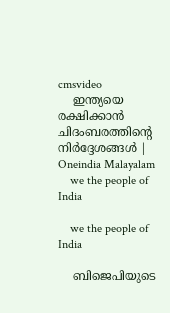cmsvideo
    ഇന്ത്യയെ രക്ഷിക്കാന്‍ ചിദംബരത്തിന്റെ നിര്‍ദ്ദേശങ്ങള്‍ | Oneindia Malayalam
    we the people of India

    we the people of India

    ബിജെപിയുടെ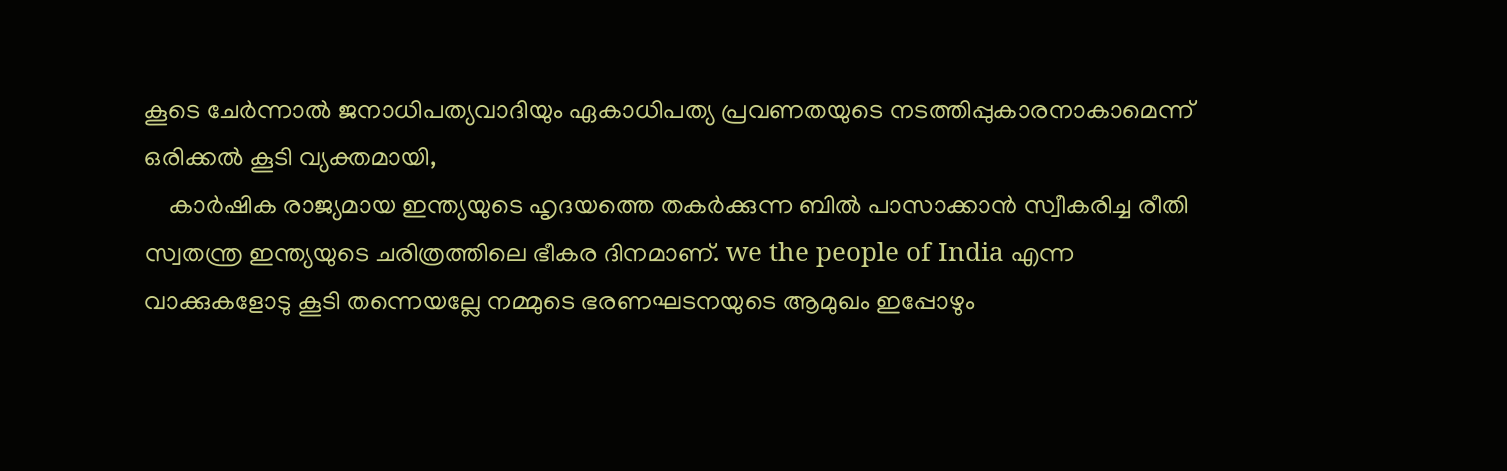കൂടെ ചേര്‍ന്നാല്‍ ജനാധിപത്യവാദിയും ഏകാധിപത്യ പ്രവണതയുടെ നടത്തിപ്പുകാരനാകാമെന്ന് ഒരിക്കല്‍ കൂടി വ്യക്തമായി,
    കാര്‍ഷിക രാജ്യമായ ഇന്ത്യയുടെ ഹൃദയത്തെ തകര്‍ക്കുന്ന ബില്‍ പാസാക്കാന്‍ സ്വീകരിച്ച രീതി സ്വതന്ത്ര ഇന്ത്യയുടെ ചരിത്രത്തിലെ ഭീകര ദിനമാണ്. we the people of India എന്ന വാക്കുകളോടു കൂടി തന്നെയല്ലേ നമ്മുടെ ഭരണഘടനയുടെ ആമുഖം ഇപ്പോഴും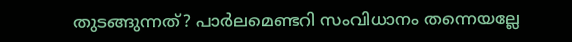തുടങ്ങുന്നത്? പാര്‍ലമെണ്ടറി സംവിധാനം തന്നെയല്ലേ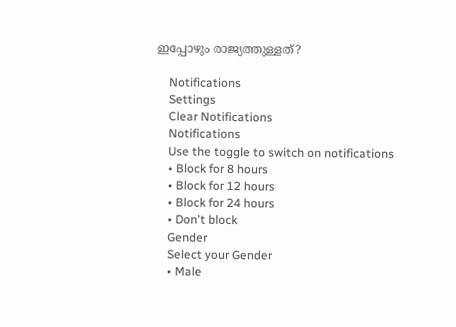ഇപ്പോഴും രാജ്യത്തുള്ളത്?

    Notifications
    Settings
    Clear Notifications
    Notifications
    Use the toggle to switch on notifications
    • Block for 8 hours
    • Block for 12 hours
    • Block for 24 hours
    • Don't block
    Gender
    Select your Gender
    • Male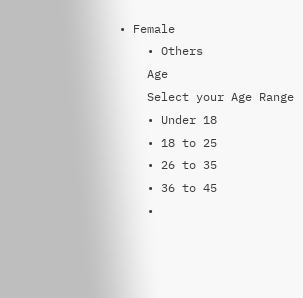• Female
    • Others
    Age
    Select your Age Range
    • Under 18
    • 18 to 25
    • 26 to 35
    • 36 to 45
    •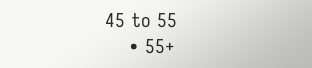45 to 55
    • 55+